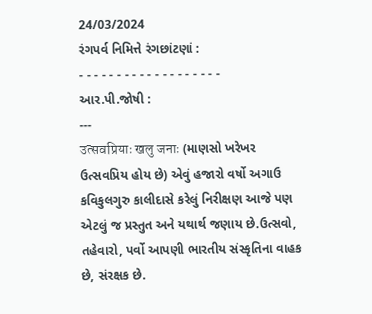24/03/2024
રંગપર્વ નિમિત્તે રંગછાંટણાં :
- - - - - - - - - - - - - - - - - - -
આર.પી.જોષી :
---
उत्सवप्रियाः खलु जनाः (માણસો ખરેખર ઉત્સવપ્રિય હોય છે) એવું હજારો વર્ષો અગાઉ કવિકુલગુરુ કાલીદાસે કરેલું નિરીક્ષણ આજે પણ એટલું જ પ્રસ્તુત અને યથાર્થ જણાય છે.ઉત્સવો, તહેવારો, પર્વો આપણી ભારતીય સંસ્કૃતિના વાહક છે, સંરક્ષક છે.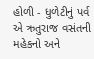હોળી - ધુળેટીનું પર્વ એ ઋતુરાજ વસંતની મહેકનો અને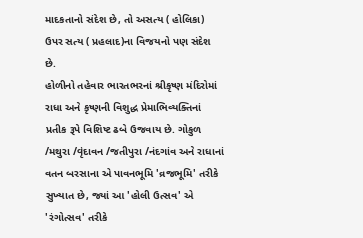માદકતાનો સંદેશ છે, તો અસત્ય ( હોલિકા) ઉપર સત્ય ( પ્રહલાદ)ના વિજયનો પણ સંદેશ છે.
હોળીનો તહેવાર ભારતભરનાં શ્રીકૃષ્ણ મંદિરોમાં રાધા અને કૃષ્ણની વિશુદ્ધ પ્રેમાભિવ્યક્તિનાં પ્રતીક રૂપે વિશિષ્ટ ઢબે ઉજવાય છે. ગોકુળ /મથુરા /વૃંદાવન /જતીપુરા /નંદગાંવ અને રાધાનાં વતન બરસાના એ પાવનભૂમિ 'વ્રજભૂમિ' તરીકે સુખ્યાત છે, જ્યાં આ 'હોલી ઉત્સવ' એ 'રંગોત્સવ' તરીકે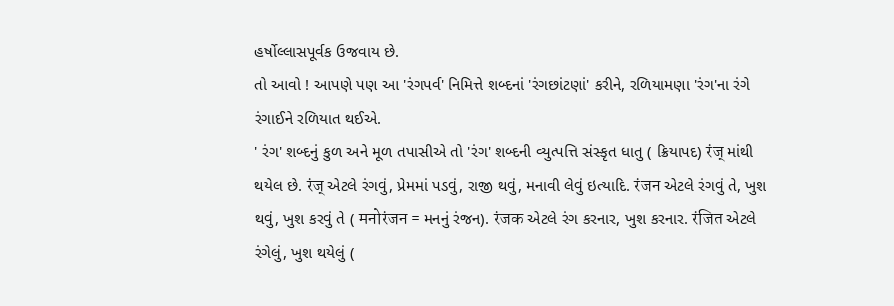હર્ષોલ્લાસપૂર્વક ઉજવાય છે.
તો આવો ! આપણે પણ આ 'રંગપર્વ' નિમિત્તે શબ્દનાં 'રંગછાંટણાં' કરીને, રળિયામણા 'રંગ'ના રંગે રંગાઈને રળિયાત થઈએ.
' રંગ' શબ્દનું કુળ અને મૂળ તપાસીએ તો 'રંગ' શબ્દની વ્યુત્પત્તિ સંસ્કૃત ધાતુ ( ક્રિયાપદ) रंज् માંથી થયેલ છે. रंज् એટલે રંગવું, પ્રેમમાં પડવું, રાજી થવું, મનાવી લેવું ઇત્યાદિ. रंजन એટલે રંગવું તે, ખુશ થવું, ખુશ કરવું તે ( मनोरंजन = મનનું રંજન). रंजक એટલે રંગ કરનાર, ખુશ કરનાર. रंजित એટલે રંગેલું, ખુશ થયેલું (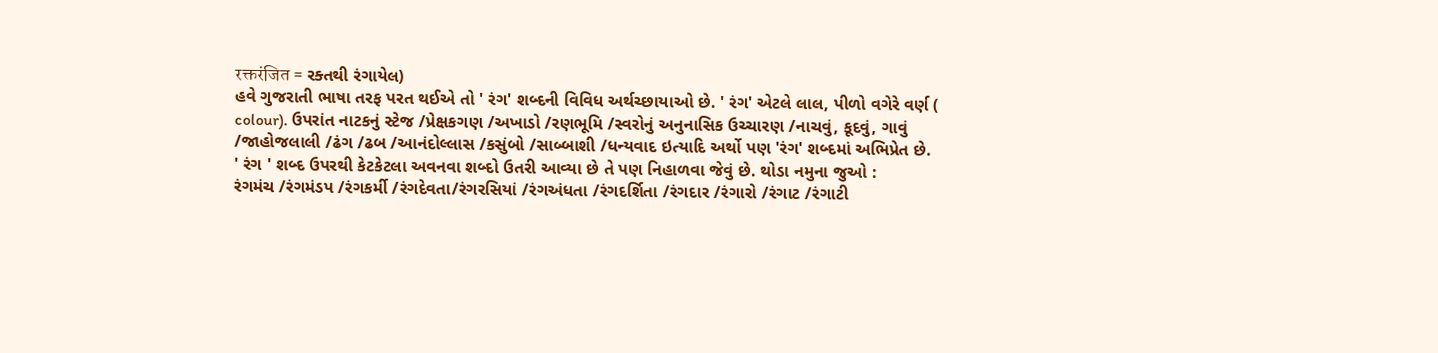रक्तरंजित = રક્તથી રંગાયેલ)
હવે ગુજરાતી ભાષા તરફ પરત થઈએ તો ' રંગ' શબ્દની વિવિધ અર્થચ્છાયાઓ છે. ' રંગ' એટલે લાલ, પીળો વગેરે વર્ણ ( colour). ઉપરાંત નાટકનું સ્ટેજ /પ્રેક્ષકગણ /અખાડો /રણભૂમિ /સ્વરોનું અનુનાસિક ઉચ્ચારણ /નાચવું, કૂદવું, ગાવું /જાહોજલાલી /ઢંગ /ઢબ /આનંદોલ્લાસ /કસુંબો /સાબ્બાશી /ધન્યવાદ ઇત્યાદિ અર્થો પણ 'રંગ' શબ્દમાં અભિપ્રેત છે.
' રંગ ' શબ્દ ઉપરથી કેટકેટલા અવનવા શબ્દો ઉતરી આવ્યા છે તે પણ નિહાળવા જેવું છે. થોડા નમુના જુઓ :
રંગમંચ /રંગમંડપ /રંગકર્મી /રંગદેવતા/રંગરસિયાં /રંગઅંધતા /રંગદર્શિતા /રંગદાર /રંગારો /રંગાટ /રંગાટી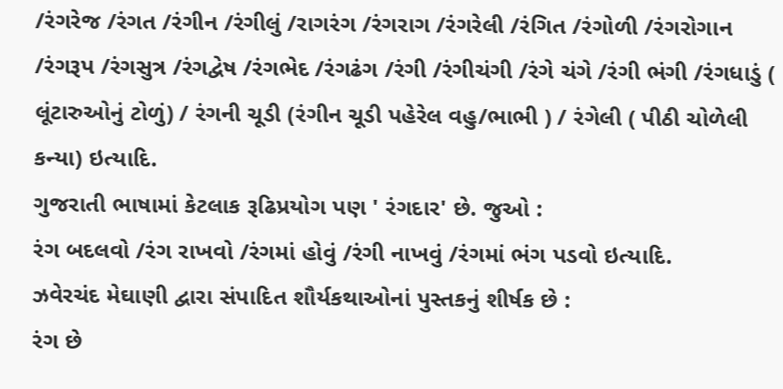/રંગરેજ /રંગત /રંગીન /રંગીલું /રાગરંગ /રંગરાગ /રંગરેલી /રંગિત /રંગોળી /રંગરોગાન /રંગરૂપ /રંગસુત્ર /રંગદ્વેષ /રંગભેદ /રંગઢંગ /રંગી /રંગીચંગી /રંગે ચંગે /રંગી ભંગી /રંગધાડું ( લૂંટારુઓનું ટોળું) / રંગની ચૂડી (રંગીન ચૂડી પહેરેલ વહુ/ભાભી ) / રંગેલી ( પીઠી ચોળેલી કન્યા) ઇત્યાદિ.
ગુજરાતી ભાષામાં કેટલાક રૂઢિપ્રયોગ પણ ' રંગદાર' છે. જુઓ :
રંગ બદલવો /રંગ રાખવો /રંગમાં હોવું /રંગી નાખવું /રંગમાં ભંગ પડવો ઇત્યાદિ.
ઝવેરચંદ મેઘાણી દ્વારા સંપાદિત શૌર્યકથાઓનાં પુસ્તકનું શીર્ષક છે :
રંગ છે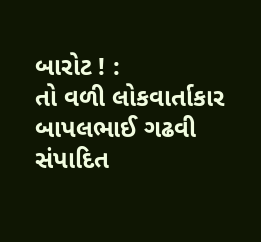બારોટ ! :
તો વળી લોકવાર્તાકાર બાપલભાઈ ગઢવી સંપાદિત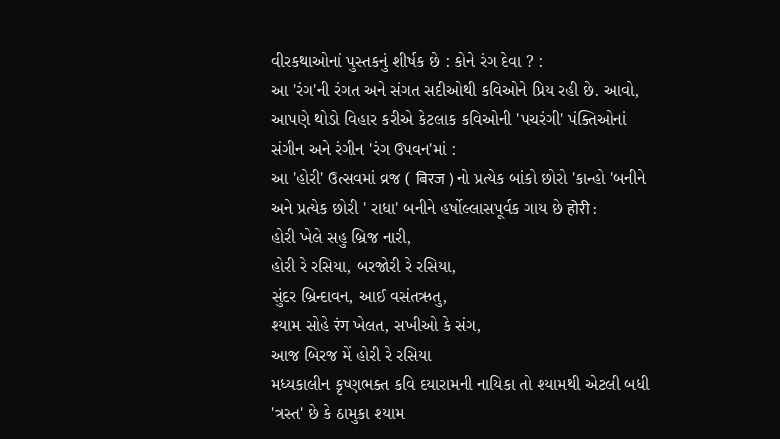વીરકથાઓનાં પુસ્તકનું શીર્ષક છે : કોને રંગ દેવા ? :
આ 'રંગ'ની રંગત અને સંગત સદીઓથી કવિઓને પ્રિય રહી છે. આવો, આપણે થોડો વિહાર કરીએ કેટલાક કવિઓની 'પચરંગી' પંક્તિઓનાં સંગીન અને રંગીન 'રંગ ઉપવન'માં :
આ 'હોરી' ઉત્સવમાં વ્રજ ( बिरज ) નો પ્રત્યેક બાંકો છોરો 'કાન્હો 'બનીને અને પ્રત્યેક છોરી ' રાધા' બનીને હર્ષોલ્લાસપૂર્વક ગાય છે होरी :
હોરી ખેલે સહુ બ્રિજ નારી,
હોરી રે રસિયા, બરજોરી રે રસિયા,
સુંદર બ્રિન્દાવન, આઈ વસંતઋતુ,
શ્યામ સોહે रंग ખેલત, સખીઓ કે સંગ,
આજ બિરજ મેં હોરી રે રસિયા
મધ્યકાલીન કૃષ્ણભક્ત કવિ દયારામની નાયિકા તો શ્યામથી એટલી બધી 'ત્રસ્ત' છે કે ઠામુકા શ્યામ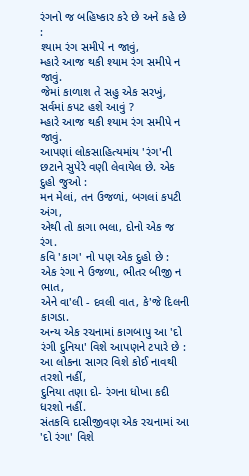રંગનો જ બહિષ્કાર કરે છે અને કહે છે :
શ્યામ રંગ સમીપે ન જાવું,
મ્હારે આજ થકી શ્યામ રંગ સમીપે ન જાવું.
જેમાં કાળાશ તે સહુ એક સરખું,
સર્વમાં કપટ હશે આવું ?
મ્હારે આજ થકી શ્યામ રંગ સમીપે ન જાવું.
આપણાં લોકસાહિત્યમાંય 'રંગ'ની છટાને સુપેરે વણી લેવાયેલ છે. એક દુહો જુઓ :
મન મેલાં, તન ઉજળાં, બગલાં કપટી અંગ,
એથી તો કાગા ભલા, દોનો એક જ રંગ.
કવિ 'કાગ' નો પણ એક દુહો છે :
એક રંગા ને ઉજળા, ભીતર બીજી ન ભાત,
એને વા'લી - દવલી વાત, કે'જે દિલની કાગડા.
અન્ય એક રચનામાં કાગબાપુ આ 'દો રંગી દુનિયા' વિશે આપણને ટપારે છે :
આ લોકના સાગર વિશે કોઈ નાવથી તરશો નહીં,
દુનિયા તણા દો- રંગના ધોખા કદી ધરશો નહીં.
સંતકવિ દાસીજીવણ એક રચનામાં આ 'દો રંગા' વિશે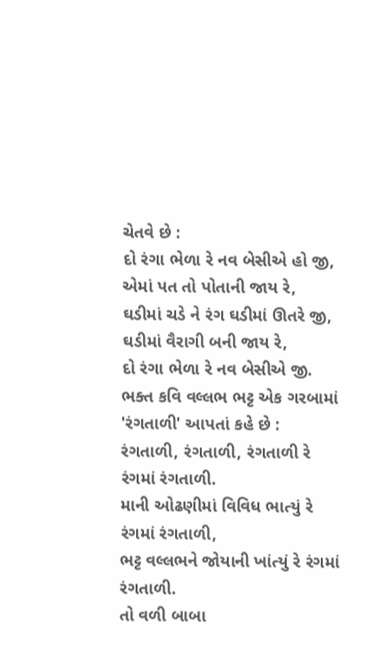ચેતવે છે :
દો રંગા ભેળા રે નવ બેસીએ હો જી,
એમાં પત તો પોતાની જાય રે,
ઘડીમાં ચડે ને રંગ ઘડીમાં ઊતરે જી,
ઘડીમાં વૈરાગી બની જાય રે,
દો રંગા ભેળા રે નવ બેસીએ જી.
ભક્ત કવિ વલ્લભ ભટ્ટ એક ગરબામાં 'રંગતાળી' આપતાં કહે છે :
રંગતાળી, રંગતાળી, રંગતાળી રે રંગમાં રંગતાળી.
માની ઓઢણીમાં વિવિધ ભાત્યું રે રંગમાં રંગતાળી,
ભટ્ટ વલ્લભને જોયાની ખાંત્યું રે રંગમાં રંગતાળી.
તો વળી બાબા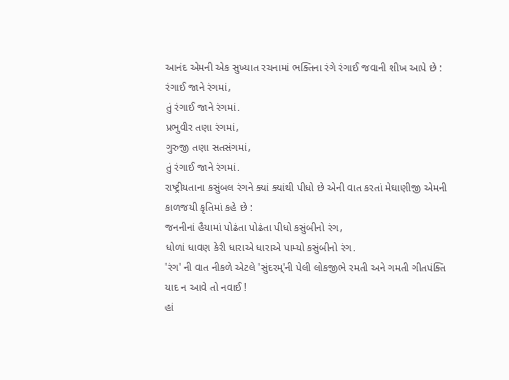આનંદ એમની એક સુખ્યાત રચનામાં ભક્તિના રંગે રંગાઈ જવાની શીખ આપે છે :
રંગાઈ જાને રંગમાં,
તું રંગાઈ જાને રંગમાં.
પ્રભુવીર તણા રંગમાં,
ગુરુજી તણા સતસંગમાં,
તું રંગાઈ જાને રંગમાં.
રાષ્ટ્રીયતાના કસુંબલ રંગને ક્યાં ક્યાંથી પીધો છે એની વાત કરતાં મેઘાણીજી એમની કાળજયી કૃતિમાં કહે છે :
જનનીનાં હૈયામાં પોઢંતા પોઢંતા પીધો કસુંબીનો રંગ,
ધોળાં ધાવણ કેરી ધારાએ ધારાએ પામ્યો કસુંબીનો રંગ.
'રંગ' ની વાત નીકળે એટલે 'સુંદરમ્'ની પેલી લોકજીભે રમતી અને ગમતી ગીતપંક્તિ યાદ ન આવે તો નવાઈ !
હાં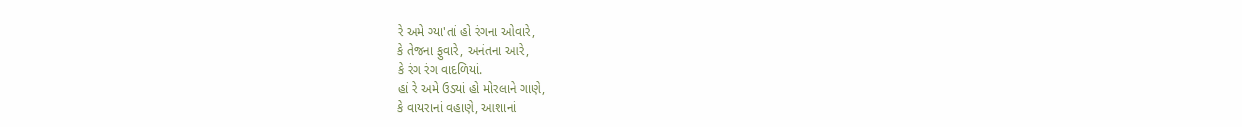રે અમે ગ્યા'તાં હો રંગના ઓવારે,
કે તેજના ફુવારે, અનંતના આરે,
કે રંગ રંગ વાદળિયાં.
હાં રે અમે ઉડ્યાં હો મોરલાને ગાણે,
કે વાયરાનાં વહાણે, આશાનાં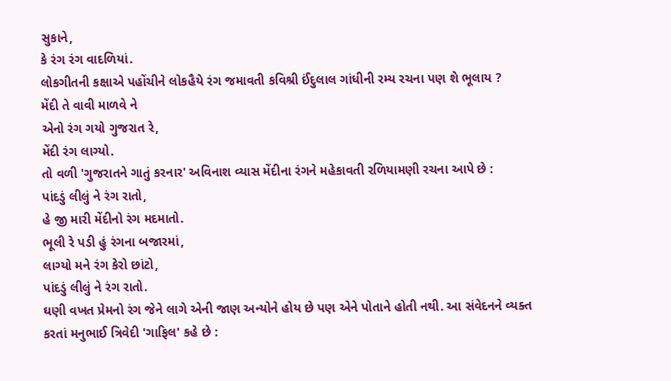સુકાને,
કે રંગ રંગ વાદળિયાં.
લોકગીતની કક્ષાએ પહોંચીને લોકહૈયે રંગ જમાવતી કવિશ્રી ઈંદુલાલ ગાંધીની રમ્ય રચના પણ શે ભૂલાય ?
મેંદી તે વાવી માળવે ને
એનો રંગ ગયો ગુજરાત રે,
મેંદી રંગ લાગ્યો.
તો વળી 'ગુજરાતને ગાતું કરનાર' અવિનાશ વ્યાસ મેંદીના રંગને મહેકાવતી રળિયામણી રચના આપે છે :
પાંદડું લીલું ને રંગ રાતો,
હે જી મારી મેંદીનો રંગ મદમાતો.
ભૂલી રે પડી હું રંગના બજારમાં,
લાગ્યો મને રંગ કેરો છાંટો,
પાંદડું લીલું ને રંગ રાતો.
ઘણી વખત પ્રેમનો રંગ જેને લાગે એની જાણ અન્યોને હોય છે પણ એને પોતાને હોતી નથી. આ સંવેદનને વ્યક્ત કરતાં મનુભાઈ ત્રિવેદી 'ગાફિલ' કહે છે :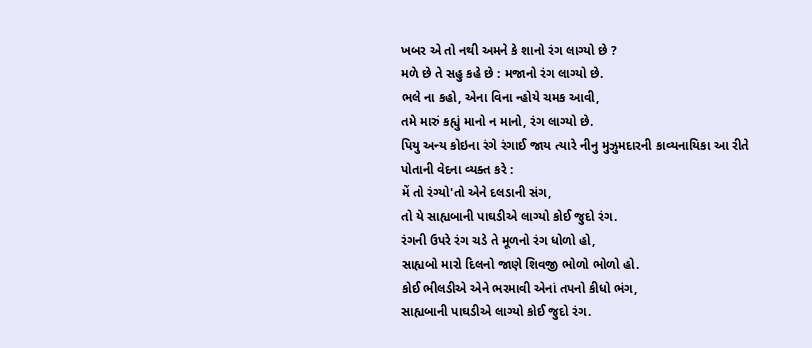ખબર એ તો નથી અમને કે શાનો રંગ લાગ્યો છે ?
મળે છે તે સહુ કહે છે : મજાનો રંગ લાગ્યો છે.
ભલે ના કહો, એના વિના ન્હોયે ચમક આવી,
તમે મારું કહ્યું માનો ન માનો, રંગ લાગ્યો છે.
પિયુ અન્ય કોઇના રંગે રંગાઈ જાય ત્યારે નીનુ મુઝુમદારની કાવ્યનાયિકા આ રીતે પોતાની વેદના વ્યક્ત કરે :
મેં તો રંગ્યો'તો એને દલડાની સંગ,
તો યે સાહ્યબાની પાઘડીએ લાગ્યો કોઈ જુદો રંગ.
રંગની ઉપરે રંગ ચડે તે મૂળનો રંગ ધોળો હો,
સાહ્યબો મારો દિલનો જાણે શિવજી ભોળો ભોળો હો.
કોઈ ભીલડીએ એને ભરમાવી એનાં તપનો કીધો ભંગ,
સાહ્યબાની પાઘડીએ લાગ્યો કોઈ જુદો રંગ.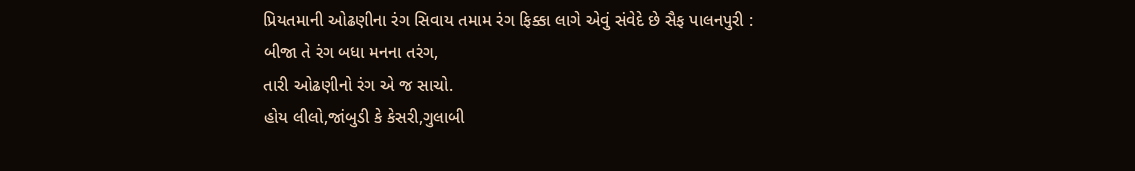પ્રિયતમાની ઓઢણીના રંગ સિવાય તમામ રંગ ફિક્કા લાગે એવું સંવેદે છે સૈફ પાલનપુરી :
બીજા તે રંગ બધા મનના તરંગ,
તારી ઓઢણીનો રંગ એ જ સાચો.
હોય લીલો,જાંબુડી કે કેસરી,ગુલાબી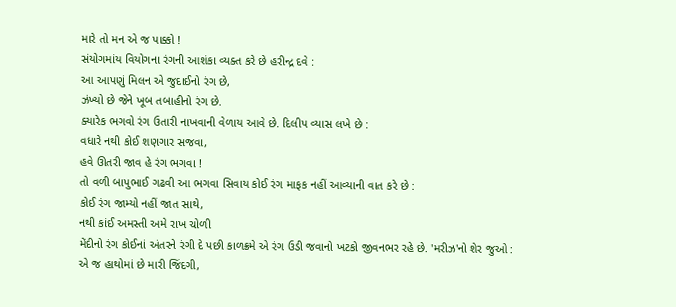મારે તો મન એ જ પાક્કો !
સંયોગમાંય વિયોગના રંગની આશંકા વ્યક્ત કરે છે હરીન્દ્ર દવે :
આ આપણું મિલન એ જુદાઈનો રંગ છે,
ઝંખ્યો છે જેને ખૂબ તબાહીનો રંગ છે.
ક્યારેક ભગવો રંગ ઉતારી નાખવાની વેળાય આવે છે. દિલીપ વ્યાસ લખે છે :
વધારે નથી કોઈ શણગાર સજવા,
હવે ઊતરી જાવ હે રંગ ભગવા !
તો વળી બાપુભાઈ ગઢવી આ ભગવા સિવાય કોઈ રંગ માફક નહીં આવ્યાની વાત કરે છે :
કોઈ રંગ જામ્યો નહીં જાત સાથે,
નથી કાંઈ અમસ્તી અમે રાખ ચોળી
મેંદીનો રંગ કોઈનાં અંતરને રંગી દે પછી કાળક્રમે એ રંગ ઉડી જવાનો ખટકો જીવનભર રહે છે. 'મરીઝ'નો શેર જુઓ :
એ જ હાથોમાં છે મારી જિંદગી,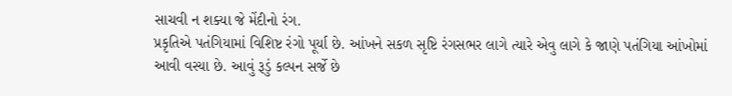સાચવી ન શક્યા જે મેંદીનો રંગ.
પ્રકૃતિએ પતંગિયામાં વિશિષ્ટ રંગો પૂર્યા છે. આંખને સકળ સૃષ્ટિ રંગસભર લાગે ત્યારે એવુ લાગે કે જાણે પતંગિયા આંખોમાં આવી વસ્યા છે. આવું રૂડું કલ્પન સર્જે છે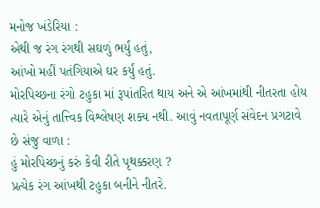મનોજ ખંડેરિયા :
એથી જ રંગ રંગથી સઘળું ભર્યું હતું,
આંખો મહીં પતંગિયાએ ઘર કર્યું હતું.
મોરપિચ્છના રંગો ટહુકા માં રૂપાંતરિત થાય અને એ આંખમાંથી નીતરતા હોય ત્યારે એનું તાત્ત્વિક વિશ્લેષણ શક્ય નથી. આવું નવતાપૂર્ણ સંવેદન પ્રગટાવે છે સંજુ વાળા :
હું મોરપિચ્છનું કરું કેવી રીતે પૃથક્કરણ ?
પ્રત્યેક રંગ આંખથી ટહુકા બનીને નીતરે.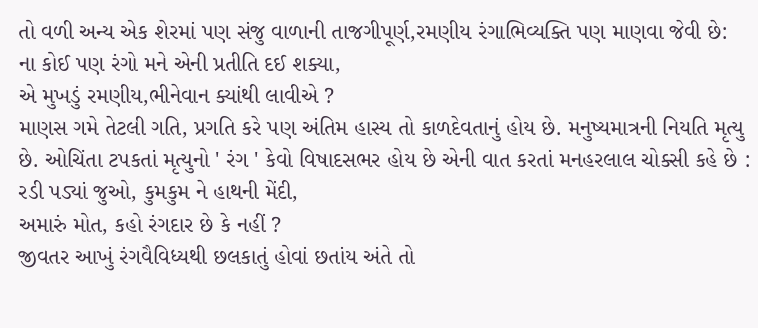તો વળી અન્ય એક શેરમાં પણ સંજુ વાળાની તાજગીપૂર્ણ,રમણીય રંગાભિવ્યક્તિ પણ માણવા જેવી છે:
ના કોઈ પણ રંગો મને એની પ્રતીતિ દઈ શક્યા,
એ મુખડું રમણીય,ભીનેવાન ક્યાંથી લાવીએ ?
માણસ ગમે તેટલી ગતિ, પ્રગતિ કરે પણ અંતિમ હાસ્ય તો કાળદેવતાનું હોય છે. મનુષ્યમાત્રની નિયતિ મૃત્યુ છે. ઓચિંતા ટપકતાં મૃત્યુનો ' રંગ ' કેવો વિષાદસભર હોય છે એની વાત કરતાં મનહરલાલ ચોક્સી કહે છે :
રડી પડ્યાં જુઓ, કુમકુમ ને હાથની મેંદી,
અમારું મોત, કહો રંગદાર છે કે નહીં ?
જીવતર આખું રંગવૈવિધ્યથી છલકાતું હોવાં છતાંય અંતે તો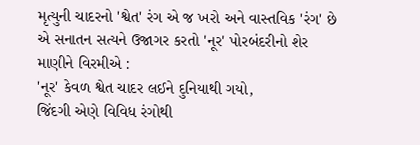મૃત્યુની ચાદરનો 'શ્વેત' રંગ એ જ ખરો અને વાસ્તવિક 'રંગ' છે એ સનાતન સત્યને ઉજાગર કરતો 'નૂર' પોરબંદરીનો શેર માણીને વિરમીએ :
'નૂર' કેવળ શ્વેત ચાદર લઈને દુનિયાથી ગયો,
જિંદગી એણે વિવિધ રંગોથી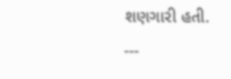શણગારી હતી.
---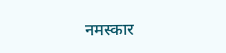नमस्कार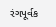રંગપૂર્વક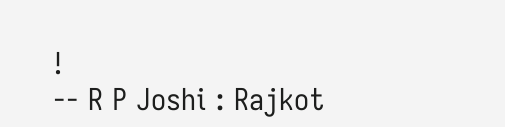!
-- R P Joshi : Rajkot